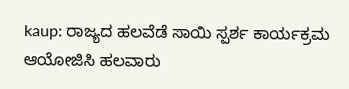kaup: ರಾಜ್ಯದ ಹಲವೆಡೆ ಸಾಯಿ ಸ್ಪರ್ಶ ಕಾರ್ಯಕ್ರಮ ಆಯೋಜಿಸಿ ಹಲವಾರು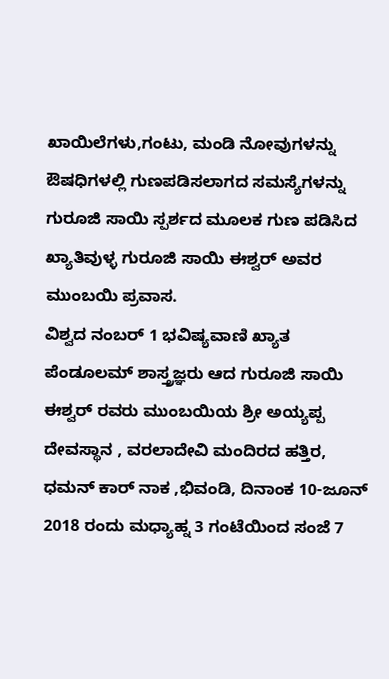ಖಾಯಿಲೆಗಳು,ಗಂಟು, ಮಂಡಿ ನೋವುಗಳನ್ನು ಔಷಧಿಗಳಲ್ಲಿ ಗುಣಪಡಿಸಲಾಗದ ಸಮಸ್ಯೆಗಳನ್ನು ಗುರೂಜಿ ಸಾಯಿ ಸ್ಪರ್ಶದ ಮೂಲಕ ಗುಣ ಪಡಿಸಿದ ಖ್ಯಾತಿವುಳ್ಳ ಗುರೂಜಿ ಸಾಯಿ ಈಶ್ವರ್ ಅವರ ಮುಂಬಯಿ ಪ್ರವಾಸ.
ವಿಶ್ವದ ನಂಬರ್ 1 ಭವಿಷ್ಯವಾಣಿ ಖ್ಯಾತ ಪೆಂಡೂಲಮ್ ಶಾಸ್ತ್ರಜ್ಞರು ಆದ ಗುರೂಜಿ ಸಾಯಿ ಈಶ್ವರ್ ರವರು ಮುಂಬಯಿಯ ಶ್ರೀ ಅಯ್ಯಪ್ಪ ದೇವಸ್ಥಾನ , ವರಲಾದೇವಿ ಮಂದಿರದ ಹತ್ತಿರ, ಧಮನ್ ಕಾರ್ ನಾಕ ,ಭಿವಂಡಿ, ದಿನಾಂಕ 10-ಜೂನ್ 2018 ರಂದು ಮಧ್ಯಾಹ್ನ 3 ಗಂಟೆಯಿಂದ ಸಂಜೆ 7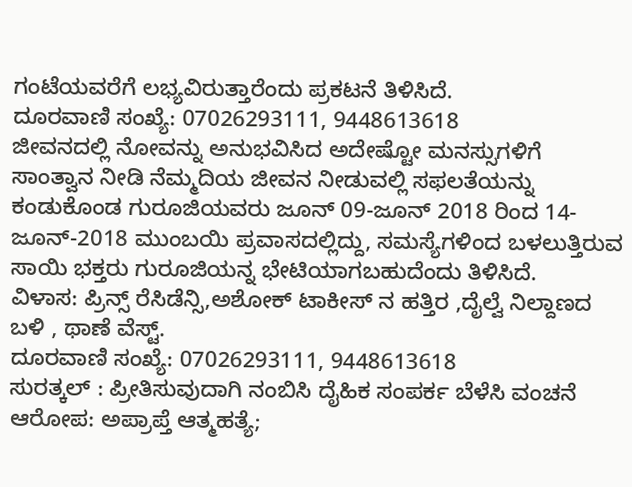ಗಂಟೆಯವರೆಗೆ ಲಭ್ಯವಿರುತ್ತಾರೆಂದು ಪ್ರಕಟನೆ ತಿಳಿಸಿದೆ.
ದೂರವಾಣಿ ಸಂಖ್ಯೆ: 07026293111, 9448613618
ಜೀವನದಲ್ಲಿ ನೋವನ್ನು ಅನುಭವಿಸಿದ ಅದೇಷ್ಟೋ ಮನಸ್ಸುಗಳಿಗೆ ಸಾಂತ್ವಾನ ನೀಡಿ ನೆಮ್ಮದಿಯ ಜೀವನ ನೀಡುವಲ್ಲಿ ಸಫಲತೆಯನ್ನು ಕಂಡುಕೊಂಡ ಗುರೂಜಿಯವರು ಜೂನ್ 09-ಜೂನ್ 2018 ರಿಂದ 14-ಜೂನ್-2018 ಮುಂಬಯಿ ಪ್ರವಾಸದಲ್ಲಿದ್ದು, ಸಮಸ್ಯೆಗಳಿಂದ ಬಳಲುತ್ತಿರುವ ಸಾಯಿ ಭಕ್ತರು ಗುರೂಜಿಯನ್ನ ಭೇಟಿಯಾಗಬಹುದೆಂದು ತಿಳಿಸಿದೆ.
ವಿಳಾಸ: ಪ್ರಿನ್ಸ್ ರೆಸಿಡೆನ್ಸಿ,ಅಶೋಕ್ ಟಾಕೀಸ್ ನ ಹತ್ತಿರ ,ದೈಲ್ವೆ ನಿಲ್ದಾಣದ ಬಳಿ , ಥಾಣೆ ವೆಸ್ಟ್.
ದೂರವಾಣಿ ಸಂಖ್ಯೆ: 07026293111, 9448613618
ಸುರತ್ಕಲ್ : ಪ್ರೀತಿಸುವುದಾಗಿ ನಂಬಿಸಿ ದೈಹಿಕ ಸಂಪರ್ಕ ಬೆಳೆಸಿ ವಂಚನೆ ಆರೋಪ: ಅಪ್ರಾಪ್ತೆ ಆತ್ಮಹತ್ಯೆ;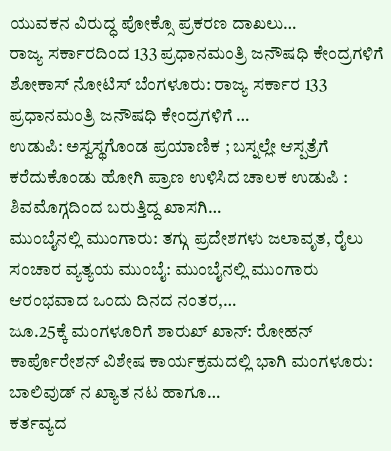ಯುವಕನ ವಿರುದ್ಧ ಪೋಕ್ಸೊ ಪ್ರಕರಣ ದಾಖಲು…
ರಾಜ್ಯ ಸರ್ಕಾರದಿಂದ 133 ಪ್ರಧಾನಮಂತ್ರಿ ಜನೌಷಧಿ ಕೇಂದ್ರಗಳಿಗೆ ಶೋಕಾಸ್ ನೋಟಿಸ್ ಬೆಂಗಳೂರು: ರಾಜ್ಯ ಸರ್ಕಾರ 133 ಪ್ರಧಾನಮಂತ್ರಿ ಜನೌಷಧಿ ಕೇಂದ್ರಗಳಿಗೆ …
ಉಡುಪಿ: ಅಸ್ವಸ್ಥಗೊಂಡ ಪ್ರಯಾಣಿಕ ; ಬಸ್ನಲ್ಲೇ ಆಸ್ಪತ್ರೆಗೆ ಕರೆದುಕೊಂಡು ಹೋಗಿ ಪ್ರಾಣ ಉಳಿಸಿದ ಚಾಲಕ ಉಡುಪಿ : ಶಿವಮೊಗ್ಗದಿಂದ ಬರುತ್ತಿದ್ದ ಖಾಸಗಿ…
ಮುಂಬೈನಲ್ಲಿ ಮುಂಗಾರು: ತಗ್ಗು ಪ್ರದೇಶಗಳು ಜಲಾವೃತ, ರೈಲು ಸಂಚಾರ ವ್ಯತ್ಯಯ ಮುಂಬೈ: ಮುಂಬೈನಲ್ಲಿ ಮುಂಗಾರು ಆರಂಭವಾದ ಒಂದು ದಿನದ ನಂತರ,…
ಜೂ.25ಕ್ಕೆ ಮಂಗಳೂರಿಗೆ ಶಾರುಖ್ ಖಾನ್: ರೋಹನ್ ಕಾರ್ಪೊರೇಶನ್ ವಿಶೇಷ ಕಾರ್ಯಕ್ರಮದಲ್ಲಿ ಭಾಗಿ ಮಂಗಳೂರು: ಬಾಲಿವುಡ್ ನ ಖ್ಯಾತ ನಟ ಹಾಗೂ…
ಕರ್ತವ್ಯದ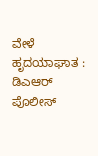ವೇಳೆ ಹೃದಯಾಘಾತ : ಡಿಎಆರ್ ಪೊಲೀಸ್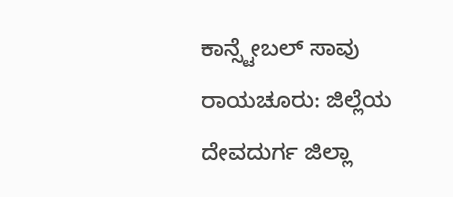ಕಾನ್ಸ್ಟೇಬಲ್ ಸಾವು ರಾಯಚೂರು: ಜಿಲ್ಲೆಯ ದೇವದುರ್ಗ ಜಿಲ್ಲಾ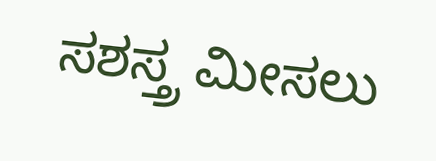ಸಶಸ್ತ್ರ ಮೀಸಲು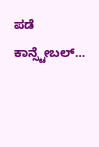ಪಡೆ ಕಾನ್ಸ್ಟೇಬಲ್…